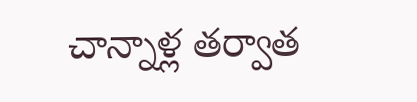చాన్నాళ్ల తర్వాత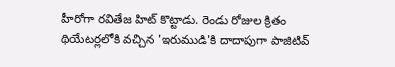హీరోగా రవితేజ హిట్ కొట్టాడు. రెండు రోజుల క్రితం థియేటర్లలోకి వచ్చిన 'ఇరుముడి'కి దాదాపుగా పాజిటివ్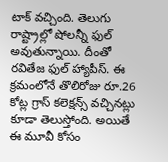టాక్ వచ్చింది. తెలుగు రాష్ట్రాల్లో షోలన్నీ ఫుల్ అవుతున్నాయి. దీంతో రవితేజ ఫుల్ హ్యాపీస్. ఈ క్రమంలోనే తొలిరోజు రూ.26 కోట్ల గ్రాస్ కలెక్షన్స్ వచ్చినట్లు కూడా తెలుస్తోంది. అయితే ఈ మూవీ కోసం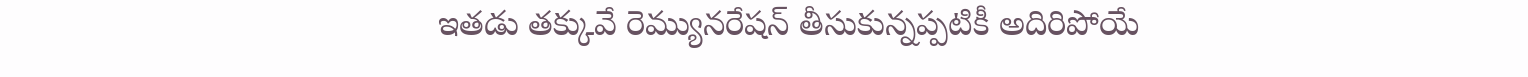ఇతడు తక్కువే రెమ్యునరేషన్ తీసుకున్నప్పటికీ అదిరిపోయే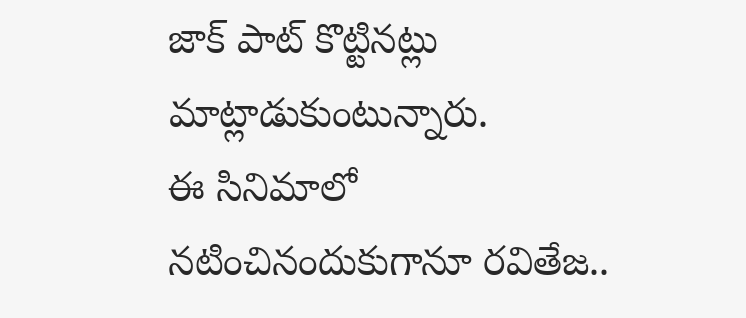జాక్ పాట్ కొట్టినట్లు మాట్లాడుకుంటున్నారు.
ఈ సినిమాలో నటించినందుకుగానూ రవితేజ..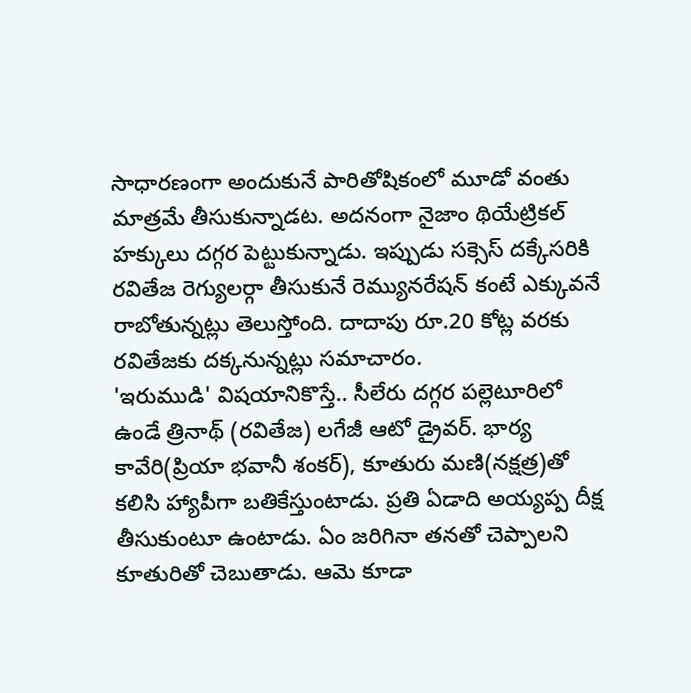సాధారణంగా అందుకునే పారితోషికంలో మూడో వంతు మాత్రమే తీసుకున్నాడట. అదనంగా నైజాం థియేట్రికల్ హక్కులు దగ్గర పెట్టుకున్నాడు. ఇప్పుడు సక్సెస్ దక్కేసరికి రవితేజ రెగ్యులర్గా తీసుకునే రెమ్యునరేషన్ కంటే ఎక్కువనే రాబోతున్నట్లు తెలుస్తోంది. దాదాపు రూ.20 కోట్ల వరకు రవితేజకు దక్కనున్నట్లు సమాచారం.
'ఇరుముడి' విషయానికొస్తే.. సీలేరు దగ్గర పల్లెటూరిలో ఉండే త్రినాథ్ (రవితేజ) లగేజీ ఆటో డ్రైవర్. భార్య కావేరి(ప్రియా భవానీ శంకర్), కూతురు మణి(నక్షత్ర)తో కలిసి హ్యాపీగా బతికేస్తుంటాడు. ప్రతి ఏడాది అయ్యప్ప దీక్ష తీసుకుంటూ ఉంటాడు. ఏం జరిగినా తనతో చెప్పాలని కూతురితో చెబుతాడు. ఆమె కూడా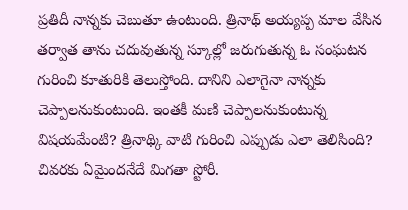ప్రతిదీ నాన్నకు చెబుతూ ఉంటుంది. త్రినాథ్ అయ్యప్ప మాల వేసిన తర్వాత తాను చదువుతున్న స్కూల్లో జరుగుతున్న ఓ సంఘటన గురించి కూతురికి తెలుస్తోంది. దానిని ఎలాగైనా నాన్నకు చెప్పాలనుకుంటుంది. ఇంతకీ మణి చెప్పాలనుకుంటున్న విషయమేంటి? త్రినాథ్కి వాటి గురించి ఎప్పుడు ఎలా తెలిసింది? చివరకు ఏమైందనేదే మిగతా స్టోరీ.